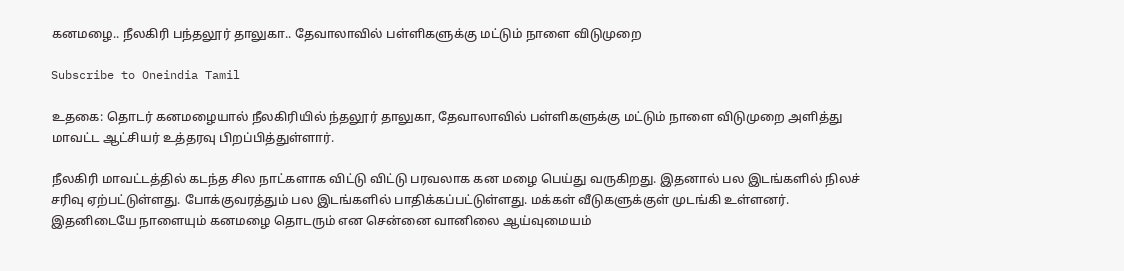கனமழை.. நீலகிரி பந்தலூர் தாலுகா.. தேவாலாவில் பள்ளிகளுக்கு மட்டும் நாளை விடுமுறை

Subscribe to Oneindia Tamil

உதகை: தொடர் கனமழையால் நீலகிரியில் ந்தலூர் தாலுகா, தேவாலாவில் பள்ளிகளுக்கு மட்டும் நாளை விடுமுறை அளித்து மாவட்ட ஆட்சியர் உத்தரவு பிறப்பித்துள்ளார்.

நீலகிரி மாவட்டத்தில் கடந்த சில நாட்களாக விட்டு விட்டு பரவலாக கன மழை பெய்து வருகிறது. இதனால் பல இடங்களில் நிலச் சரிவு ஏற்பட்டுள்ளது. போக்குவரத்தும் பல இடங்களில் பாதிக்கப்பட்டுள்ளது. மக்கள் வீடுகளுக்குள் முடங்கி உள்ளனர். இதனிடையே நாளையும் கனமழை தொடரும் என சென்னை வானிலை ஆய்வுமையம்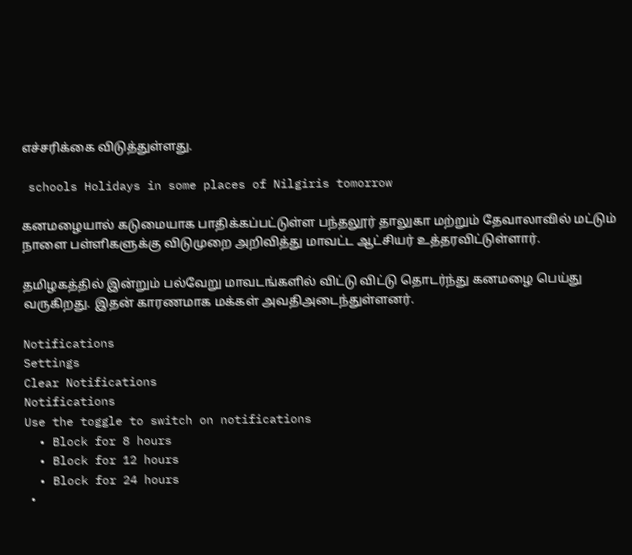எச்சரிக்கை விடுத்துள்ளது.

 schools Holidays in some places of Nilgiris tomorrow

கனமழையால் கடுமையாக பாதிக்கப்பட்டுள்ள பந்தலூர் தாலுகா மற்றும் தேவாலாவில் மட்டும் நாளை பள்ளிகளுக்கு விடுமுறை அறிவித்து மாவட்ட ஆட்சியர் உத்தரவிட்டுள்ளார்.

தமிழகத்தில் இன்றும் பல்வேறு மாவடங்களில் விட்டு விட்டு தொடர்ந்து கனமழை பெய்து வருகிறது. இதன் காரணமாக மக்கள் அவதிஅடைந்துள்ளனர்.

Notifications
Settings
Clear Notifications
Notifications
Use the toggle to switch on notifications
  • Block for 8 hours
  • Block for 12 hours
  • Block for 24 hours
  •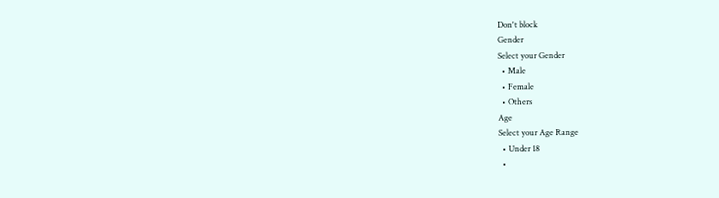Don't block
Gender
Select your Gender
  • Male
  • Female
  • Others
Age
Select your Age Range
  • Under 18
  •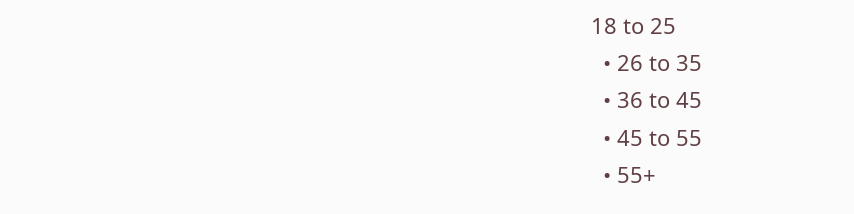18 to 25
  • 26 to 35
  • 36 to 45
  • 45 to 55
  • 55+